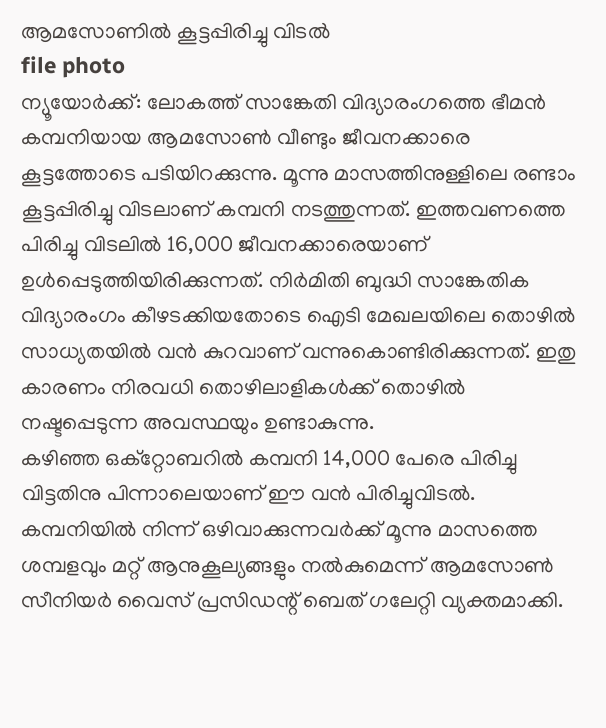ആമസോണിൽ കൂട്ടപ്പിരിച്ചു വിടൽ
file photo
ന്യൂയോർക്ക്: ലോകത്ത് സാങ്കേതി വിദ്യാരംഗത്തെ ഭീമൻ കമ്പനിയായ ആമസോൺ വീണ്ടും ജീവനക്കാരെ കൂട്ടത്തോടെ പടിയിറക്കുന്നു. മൂന്നു മാസത്തിനുള്ളിലെ രണ്ടാം കൂട്ടപ്പിരിച്ചു വിടലാണ് കമ്പനി നടത്തുന്നത്. ഇത്തവണത്തെ പിരിച്ചു വിടലിൽ 16,000 ജീവനക്കാരെയാണ് ഉൾപ്പെടുത്തിയിരിക്കുന്നത്. നിർമിതി ബുദ്ധി സാങ്കേതിക വിദ്യാരംഗം കീഴടക്കിയതോടെ ഐടി മേഖലയിലെ തൊഴിൽ സാധ്യതയിൽ വൻ കുറവാണ് വന്നുകൊണ്ടിരിക്കുന്നത്. ഇതു കാരണം നിരവധി തൊഴിലാളികൾക്ക് തൊഴിൽ നഷ്ടപ്പെടുന്ന അവസ്ഥയും ഉണ്ടാകുന്നു.
കഴിഞ്ഞ ഒക്റ്റോബറിൽ കമ്പനി 14,000 പേരെ പിരിച്ചു വിട്ടതിനു പിന്നാലെയാണ് ഈ വൻ പിരിച്ചുവിടൽ. കമ്പനിയിൽ നിന്ന് ഒഴിവാക്കുന്നവർക്ക് മൂന്നു മാസത്തെ ശമ്പളവും മറ്റ് ആനുകൂല്യങ്ങളും നൽകുമെന്ന് ആമസോൺ സീനിയർ വൈസ് പ്രസിഡന്റ് ബെത് ഗലേറ്റി വ്യക്തമാക്കി.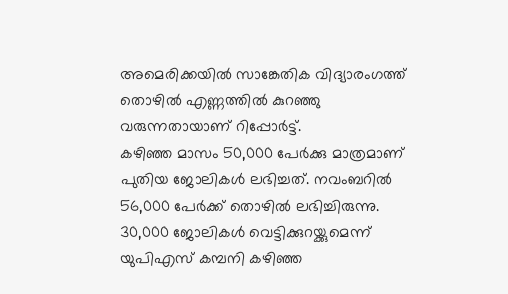അമെരിക്കയിൽ സാങ്കേതിക വിദ്യാരംഗത്ത് തൊഴിൽ എണ്ണത്തിൽ കുറഞ്ഞു വരുന്നതായാണ് റിപ്പോർട്ട്.
കഴിഞ്ഞ മാസം 50,000 പേർക്കു മാത്രമാണ് പുതിയ ജോലികൾ ലഭിച്ചത്. നവംബറിൽ 56,000 പേർക്ക് തൊഴിൽ ലഭിച്ചിരുന്നു. 30,000 ജോലികൾ വെട്ടിക്കുറയ്ക്കുമെന്ന് യുപിഎസ് കമ്പനി കഴിഞ്ഞ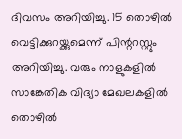ദിവസം അറിയിച്ചു. 15 തൊഴിൽ വെട്ടിക്കുറയ്ക്കുമെന്ന് പിന്ററസ്റ്റും അറിയിച്ചു. വരും നാളുകളിൽ സാങ്കേതിക വിദ്യാ മേഖലകളിൽ തൊഴിൽ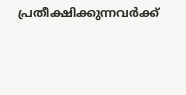പ്രതീക്ഷിക്കുന്നവർക്ക്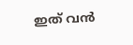ഇത് വൻ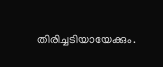തിരിച്ചടിയായേക്കും.